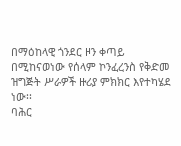በማዕከላዊ ጎንደር ዞን ቀጣይ በሚከናወነው የሰላም ኮንፈረንስ የቅድመ ዝግጅት ሥራዎች ዙሪያ ምክክር እየተካሄደ ነው፡፡
ባሕር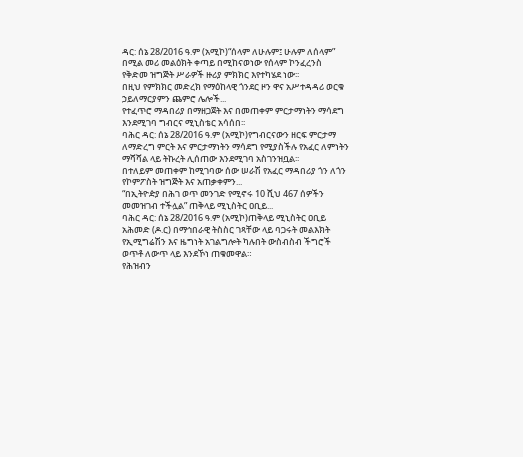ዳር: ሰኔ 28/2016 ዓ.ም (አሚኮ)“ሰላም ለሁሉም፤ ሁሉም ለሰላም” በሚል መሪ መልዕክት ቀጣይ በሚከናወነው የሰላም ኮንፈረንስ የቅድመ ዝግጅት ሥራዎች ዙሪያ ምክክር እየተካሄደ ነው፡፡
በዚህ የምክክር መድረክ የማዕከላዊ ጎንደር ዞን ዋና አሥተዳዳሪ ወርቁ ኃይለማርያምን ጨምሮ ሌሎች...
የተፈጥሮ ማዳበሪያ በማዘጋጀት እና በመጠቀም ምርታማነትን ማሳደግ እንደሚገባ ግብርና ሚኒስቴር አሳሰበ፡፡
ባሕር ዳር: ሰኔ 28/2016 ዓ.ም (አሚኮ)የግብርናውን ዘርፍ ምርታማ ለማድረግ ምርት እና ምርታማነትን ማሳደግ የሚያስችሉ የአፈር ለምነትን ማሻሻል ላይ ትኩረት ሊሰጠው እንደሚገባ አስገንዝቧል፡፡
በተለይም መጠቀም ከሚገባው ሰው ሠራሽ የአፈር ማዳበሪያ ጎን ለጎን የኮምፖስት ዝግጅት እና አጠቃቀምን...
“በኢትዮዽያ በሕገ ወጥ መንገድ የሚኖሩ 10 ሺህ 467 ሰዎችን መመዝገብ ተችሏል” ጠቅላይ ሚኒስትር ዐቢይ...
ባሕር ዳር: ሰኔ 28/2016 ዓ.ም (አሚኮ)ጠቅላይ ሚኒስትር ዐቢይ አሕመድ (ዶ.ር) በማኅበራዊ ትስስር ገጻቸው ላይ ባጋሩት መልእክት የኢሚግሬሽን እና ዜግነት አገልግሎት ካሉበት ውስብስብ ችግሮች ወጥቶ ለውጥ ላይ እንደኾነ ጠቁመዋል።
የሕዝብን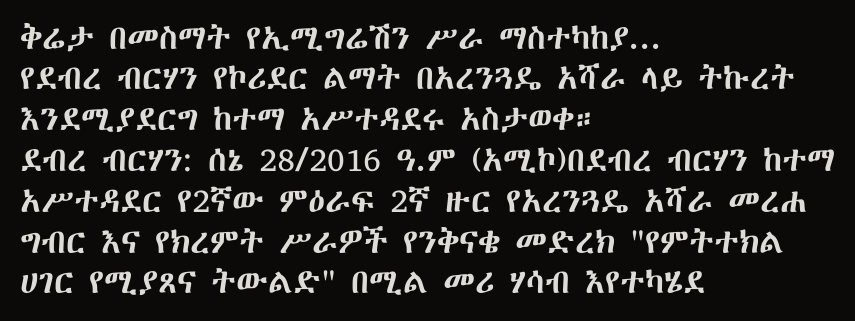ቅሬታ በመስማት የኢሚግሬሽን ሥራ ማስተካከያ...
የደብረ ብርሃን የኮሪደር ልማት በአረንጓዴ አሻራ ላይ ትኩረት እንደሚያደርግ ከተማ አሥተዳደሩ አስታወቀ።
ደብረ ብርሃን: ሰኔ 28/2016 ዓ.ም (አሚኮ)በደብረ ብርሃን ከተማ አሥተዳደር የ2ኛው ምዕራፍ 2ኛ ዙር የአረንጓዴ አሻራ መረሐ ግብር እና የክረምት ሥራዎች የንቅናቄ መድረክ "የምትተክል ሀገር የሚያጸና ትውልድ" በሚል መሪ ሃሳብ እየተካሄደ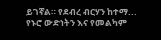ይገኛል። የደብረ ብርሃን ከተማ...
የኑሮ ውድነትን እና የመልካም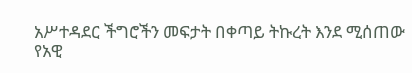አሥተዳደር ችግሮችን መፍታት በቀጣይ ትኩረት እንደ ሚሰጠው የአዊ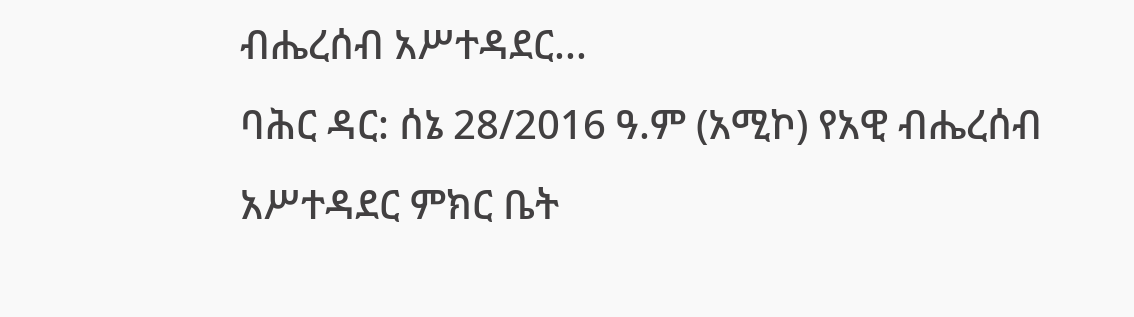ብሔረሰብ አሥተዳደር...
ባሕር ዳር: ሰኔ 28/2016 ዓ.ም (አሚኮ) የአዊ ብሔረሰብ አሥተዳደር ምክር ቤት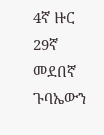4ኛ ዙር 29ኛ መደበኛ ጉባኤውን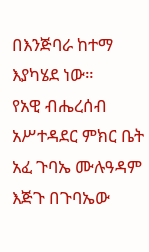በእንጅባራ ከተማ እያካሄደ ነው።
የአዊ ብሔረሰብ አሥተዳደር ምክር ቤት አፈ ጉባኤ ሙሉዓዳም እጅጉ በጉባኤው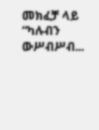መክፈቻ ላይ “ካሉብን ውሥብሥብ...